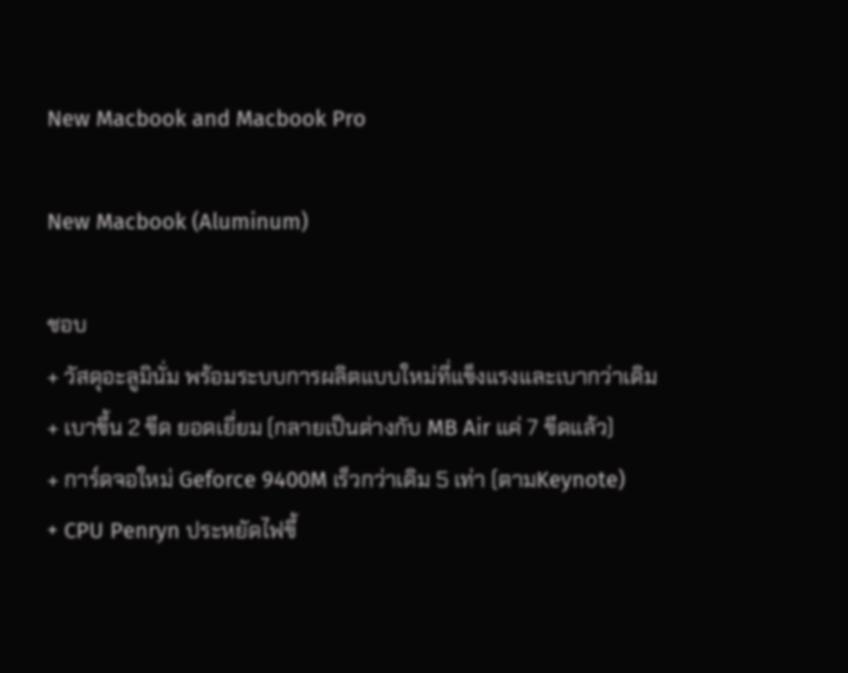New Macbook and Macbook Pro

New Macbook (Aluminum)

ชอบ
+ วัสดุอะลูมินั่ม พร้อมระบบการผลิตแบบใหม่ที่แข็งแรงและเบากว่าเดิม
+ เบาขึ้น 2 ขีด ยอดเยี่ยม (กลายเป็นต่างกับ MB Air แค่ 7 ขีดแล้ว)
+ การ์ดจอใหม่ Geforce 9400M เร็วกว่าเดิม 5 เท่า (ตามKeynote)
+ CPU Penryn ประหยัดไฟขึ้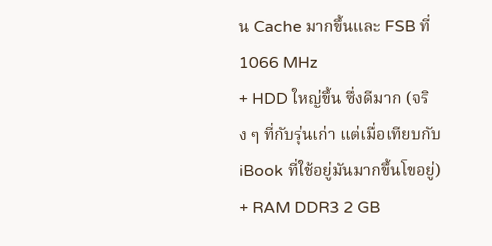น Cache มากขึ้นและ FSB ที่ 1066 MHz
+ HDD ใหญ่ขึ้น ซึ่งดีมาก (จริง ๆ ที่กับรุ่นเก่า แต่เมื่อเทียบกับ iBook ที่ใช้อยู่มันมากขึ้นโขอยู่)
+ RAM DDR3 2 GB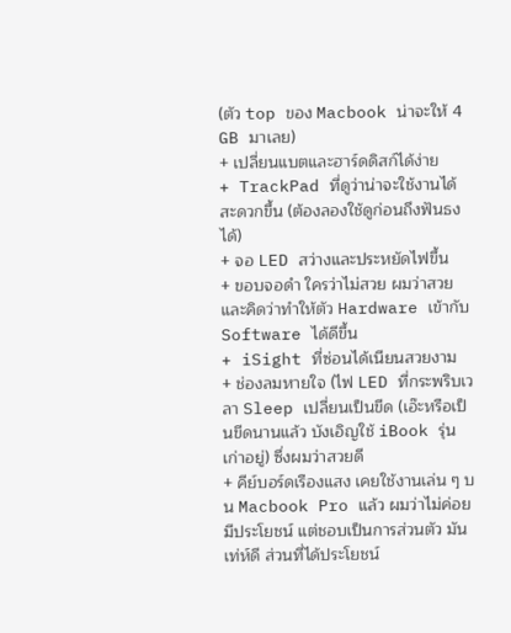(ตัว top ของ Macbook น่าจะให้ 4 GB มาเลย)
+ เปลี่ยนแบตและฮาร์ดดิสก์ได้ง่าย
+ TrackPad ที่ดูว่าน่าจะใช้งานได้สะดวกขึ้น (ต้องลองใช้ดูก่อนถึงฟันธงได้)
+ จอ LED สว่างและประหยัดไฟขึ้น
+ ขอบจอดำ ใครว่าไม่สวย ผมว่าสวย และคิดว่าทำให้ตัว Hardware เข้ากับ Software ได้ดีขึ้น
+ iSight ที่ซ่อนได้เนียนสวยงาม
+ ช่องลมหายใจ (ไฟ LED ที่กระพริบเวลา Sleep เปลี่ยนเป็นขีด (เอ๊ะหรือเป็นขีดนานแล้ว บังเอิญใช้ iBook รุ่นเก่าอยู่) ซึ่งผมว่าสวยดี
+ คีย์บอร์ดเรืองแสง เคยใช้งานเล่น ๆ บน Macbook Pro แล้ว ผมว่าไม่ค่อยมีประโยชน์ แต่ชอบเป็นการส่วนตัว มันเท่ห์ดี ส่วนที่ได้ประโยชน์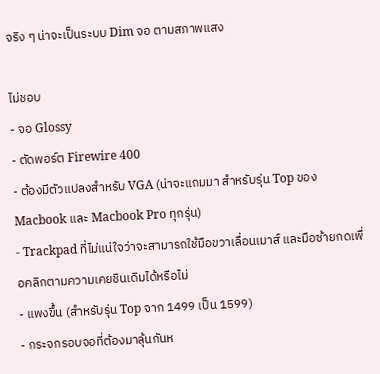จริง ๆ น่าจะเป็นระบบ Dim จอ ตามสภาพแสง

ไม่ชอบ
- จอ Glossy
- ตัดพอร์ต Firewire 400
- ต้องมีตัวแปลงสำหรับ VGA (น่าจะแถมมา สำหรับรุ่น Top ของ Macbook และ Macbook Pro ทุกรุ่น)
- Trackpad ที่ไม่แน่ใจว่าจะสามารถใช้มือขวาเลื่อนเมาส์ และมือซ้ายกดเพื่อคลิกตามความเคยชินเดิมได้หรือไม่
- แพงขึ้น (สำหรับรุ่น Top จาก 1499 เป็น 1599)
- กระจกรอบจอที่ต้องมาลุ้นกันห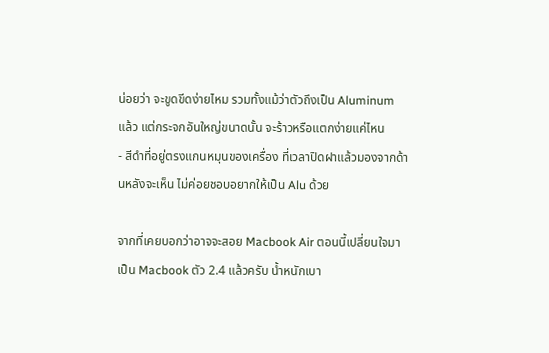น่อยว่า จะขูดขีดง่ายไหม รวมทั้งแม้ว่าตัวถึงเป็น Aluminum แล้ว แต่กระจกอันใหญ่ขนาดนั้น จะร้าวหรือแตกง่ายแค่ไหน
- สีดำที่อยู่ตรงแกนหมุนของเครื่อง ที่เวลาปิดฝาแล้วมองจากด้านหลังจะเห็น ไม่ค่อยชอบอยากให้เป็น Alu ด้วย

จากที่เคยบอกว่าอาจจะสอย Macbook Air ตอนนี้เปลี่ยนใจมาเป็น Macbook ตัว 2.4 แล้วครับ น้ำหนักเบา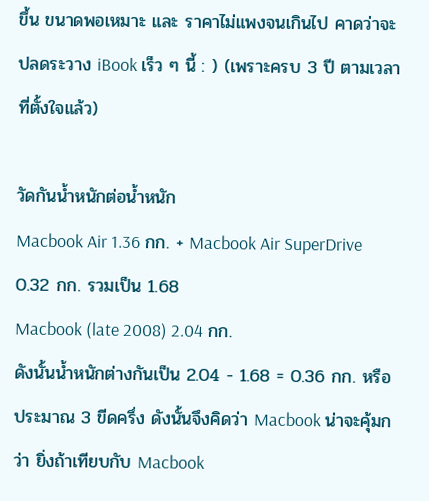ขึ้น ขนาดพอเหมาะ และ ราคาไม่แพงจนเกินไป คาดว่าจะปลดระวาง iBook เร็ว ๆ นี้ : ) (เพราะครบ 3 ปี ตามเวลาที่ตั้งใจแล้ว)

วัดกันน้ำหนักต่อน้ำหนัก
Macbook Air 1.36 กก. + Macbook Air SuperDrive 0.32 กก. รวมเป็น 1.68
Macbook (late 2008) 2.04 กก.
ดังนั้นน้ำหนักต่างกันเป็น 2.04 - 1.68 = 0.36 กก. หรือประมาณ 3 ขีดครึ่ง ดังนั้นจึงคิดว่า Macbook น่าจะคุ้มกว่า ยิ่งถ้าเทียบกับ Macbook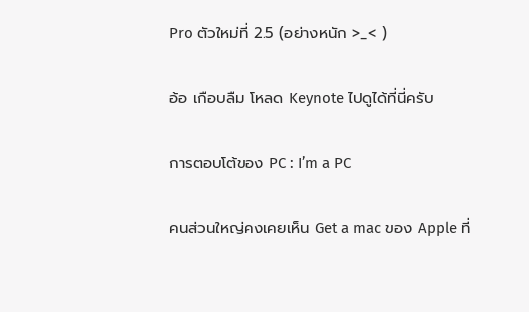Pro ตัวใหม่ที่ 2.5 (อย่างหนัก >_< )

อ้อ เกือบลืม โหลด Keynote ไปดูได้ที่นี่ครับ

การตอบโต้ของ PC : I’m a PC

คนส่วนใหญ่คงเคยเห็น Get a mac ของ Apple ที่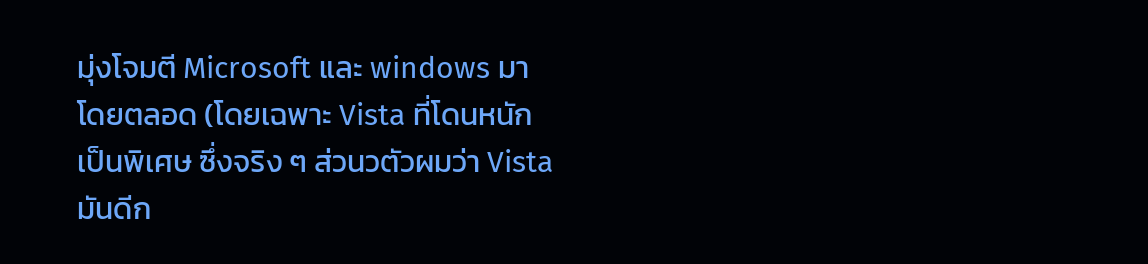มุ่งโจมตี Microsoft และ windows มาโดยตลอด (โดยเฉพาะ Vista ที่โดนหนักเป็นพิเศษ ซึ่งจริง ๆ ส่วนวตัวผมว่า Vista มันดีก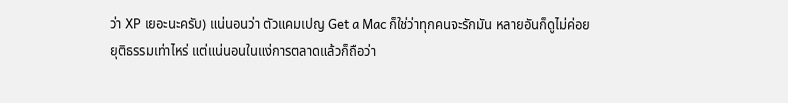ว่า XP เยอะนะครับ) แน่นอนว่า ตัวแคมเปญ Get a Mac ก็ใช่ว่าทุกคนจะรักมัน หลายอันก็ดูไม่ค่อยยุติธรรมเท่าไหร่ แต่แน่นอนในแง่การตลาดแล้วก็ถือว่า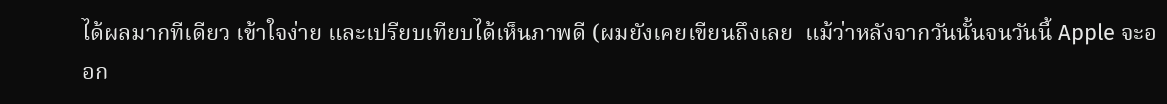ได้ผลมากทีเดียว เข้าใจง่าย และเปรียบเทียบได้เห็นภาพดี (ผมยังเคยเขียนถึงเลย  แม้ว่าหลังจากวันนั้นจนวันนี้ Apple จะออก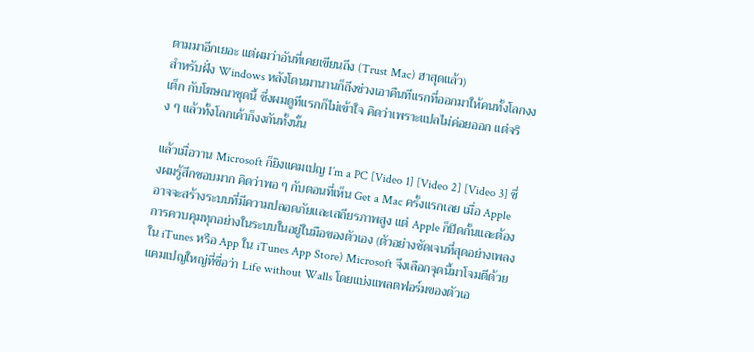ตามมาอีกเยอะ แต่ผมว่าอันที่เคยเขียนถึง (Trust Mac) ฮาสุดแล้ว)
สำหรับฝั่ง Windows หลังโดนมานานก็ถึงช่วงเอาคืนทีแรกที่ออกมาให้คนทั้งโลกงงเต็ก กับโฆษณาชุดนี้ ซึ่งผมดูทีแรกก็ไม่เข้าใจ คิดว่าเพราะแปลไม่ค่อยออก แต่จริง ๆ แล้วทั้งโลกเค้าก็งงกันทั้งนั้น

แล้วเมื่อวาน Microsoft ก็ยิงแคมเปญ I’m a PC [Video 1] [Video 2] [Video 3] ซึ่งผมรู้สึกชอบมาก คิดว่าพอ ๆ กับตอนที่เห็น Get a Mac ครั้งแรกเลย เมื่อ Apple อาจจะสร้างระบบที่มีความปลอดภัยและเสถียรภาพสูง แต่ Apple ก็ปิดกั้นและต้องการควบคุมทุกอย่างในระบบในอยู่ในมือของตัวเอง (ตัวอย่างชัดเจนที่สุดอย่างเพลงใน iTunes หรือ App ใน iTunes App Store) Microsoft จึงเลือกจุดนี้มาโจมตีด้วยแคมเปญใหญ่ที่ชื่อว่า Life without Walls โดยแบ่งแพลตฟอร์มของตัวเอ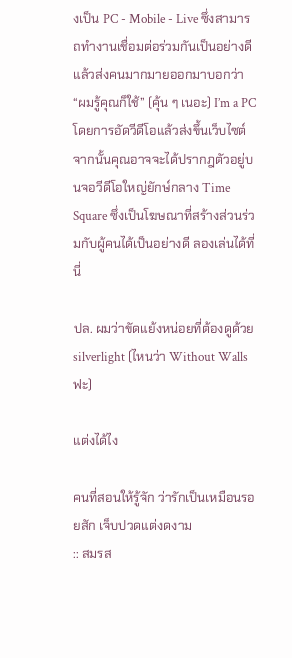งเป็น PC - Mobile - Live ซึ่งสามารถทำงานเชื่อมต่อร่วมกันเป็นอย่างดี แล้วส่งคนมากมายออกมาบอกว่า “ผมรู้คุณก็ใช้” (คุ้น ๆ เนอะ) I’m a PC โดยการอัดวีดีโอแล้วส่งขึ้นเว็บไซต์ จากนั้นคุณอาจจะได้ปรากฎตัวอยู่บนจอวีดีโอใหญ่ยักษ์กลาง Time Square ซึ่งเป็นโฆษณาที่สร้างส่วนร่วมกับผู้คนได้เป็นอย่างดี ลองเล่นได้ที่นี่

ปล. ผมว่าขัดแย้งหน่อยที่ต้องดูด้วย silverlight (ไหนว่า Without Walls ฟะ)

แต่งได้ไง

คนที่สอนให้รู้จัก ว่ารักเป็นเหมือนรอยสัก เจ็บปวดแต่งดงาม
:: สมรส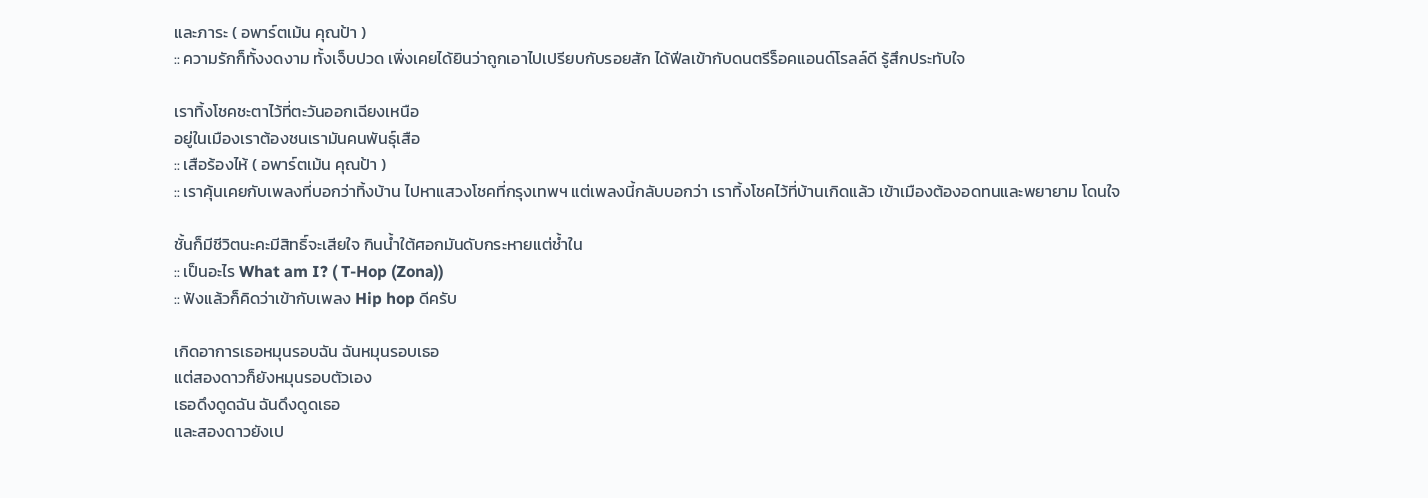และภาระ ( อพาร์ตเม้น คุณป้า )
:: ความรักก็ทั้งงดงาม ทั้งเจ็บปวด เพิ่งเคยได้ยินว่าถูกเอาไปเปรียบกับรอยสัก ได้ฟีลเข้ากับดนตรีร็อคแอนด์โรลล์ดี รู้สึกประทับใจ

เราทิ้งโชคชะตาไว้ที่ตะวันออกเฉียงเหนือ
อยู่ในเมืองเราต้องชนเรามันคนพันธุ์เสือ
:: เสือร้องไห้ ( อพาร์ตเม้น คุณป้า )
:: เราคุ้นเคยกับเพลงที่บอกว่าทิ้งบ้าน ไปหาแสวงโชคที่กรุงเทพฯ แต่เพลงนี้กลับบอกว่า เราทิ้งโชคไว้ที่บ้านเกิดแล้ว เข้าเมืองต้องอดทนและพยายาม โดนใจ

ชั้นก็มีชีวิตนะคะมีสิทธิ์จะเสียใจ กินน้ำใต้ศอกมันดับกระหายแต่ช้ำใน
:: เป็นอะไร What am I? ( T-Hop (Zona))
:: ฟังแล้วก็คิดว่าเข้ากับเพลง Hip hop ดีครับ

เกิดอาการเธอหมุนรอบฉัน ฉันหมุนรอบเธอ
แต่สองดาวก็ยังหมุนรอบตัวเอง
เธอดึงดูดฉัน ฉันดึงดูดเธอ
และสองดาวยังเป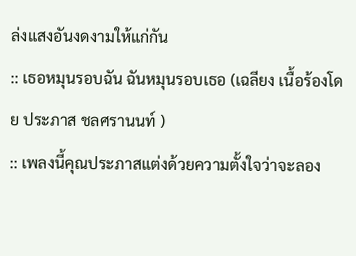ล่งแสงอันงดงามให้แก่กัน
:: เธอหมุนรอบฉัน ฉันหมุนรอบเธอ (เฉลียง เนื้อร้องโดย ประภาส ชลศรานนท์ )
:: เพลงนี้คุณประภาสแต่งด้วยความตั้งใจว่าจะลอง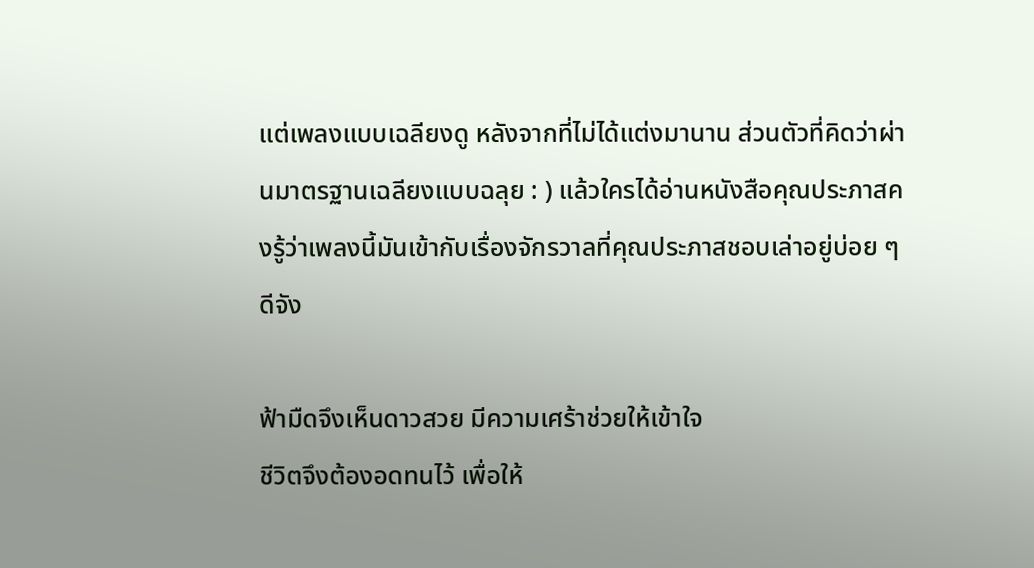แต่เพลงแบบเฉลียงดู หลังจากที่ไม่ได้แต่งมานาน ส่วนตัวที่คิดว่าผ่านมาตรฐานเฉลียงแบบฉลุย : ) แล้วใครได้อ่านหนังสือคุณประภาสคงรู้ว่าเพลงนี้มันเข้ากับเรื่องจักรวาลที่คุณประภาสชอบเล่าอยู่บ่อย ๆ ดีจัง

ฟ้ามืดจึงเห็นดาวสวย มีความเศร้าช่วยให้เข้าใจ
ชีวิตจึงต้องอดทนไว้ เพื่อให้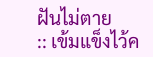ฝันไม่ตาย
:: เข้มแข็งไว้ค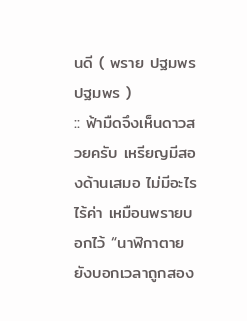นดี ( พราย ปฐมพร ปฐมพร )
:: ฟ้ามืดจึงเห็นดาวสวยครับ เหรียญมีสองด้านเสมอ ไม่มีอะไรไร้ค่า เหมือนพรายบอกไว้ “นาฬิกาตายยังบอกเวลาถูกสอง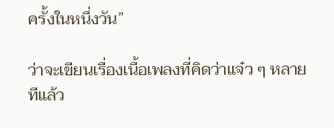ครั้งในหนึ่งวัน”

ว่าจะเขียนเรื่องเนื้อเพลงที่คิดว่าแจ๋ว ๆ หลายทีแล้ว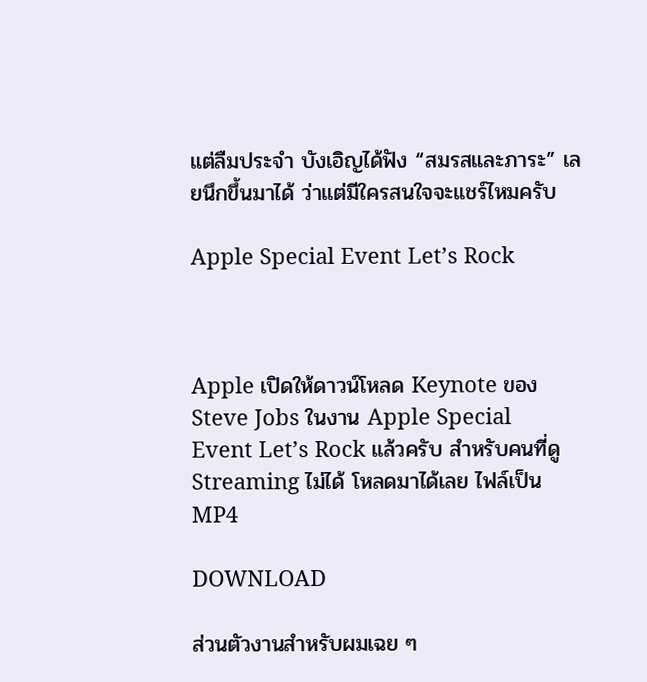แต่ลืมประจำ บังเอิญได้ฟัง “สมรสและภาระ” เลยนึกขึ้นมาได้ ว่าแต่มีใครสนใจจะแชร์ไหมครับ

Apple Special Event Let’s Rock



Apple เปิดให้ดาวน์โหลด Keynote ของ Steve Jobs ในงาน Apple Special Event Let’s Rock แล้วครับ สำหรับคนที่ดู Streaming ไม่ได้ โหลดมาได้เลย ไฟล์เป็น MP4

DOWNLOAD

ส่วนตัวงานสำหรับผมเฉย ๆ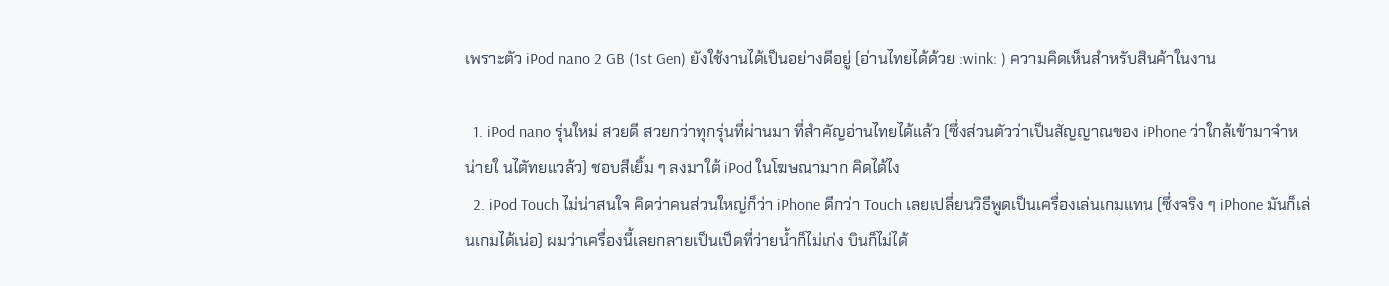เพราะตัว iPod nano 2 GB (1st Gen) ยังใช้งานได้เป็นอย่างดีอยู่ (อ่านไทยได้ด้วย :wink: ) ความคิดเห็นสำหรับสินค้าในงาน

  1. iPod nano รุ่นใหม่ สวยดี สวยกว่าทุกรุ่นที่ผ่านมา ที่สำคัญอ่านไทยได้แล้ว (ซึ่งส่วนตัวว่าเป็นสัญญาณของ iPhone ว่าใกล้เข้ามาจำหน่ายใ นไตัทยแวล้ว) ชอบสีเยิ้ม ๆ ลงมาใต้ iPod ในโฆษณามาก คิดได้ไง
  2. iPod Touch ไม่น่าสนใจ คิดว่าคนส่วนใหญ่ก็ว่า iPhone ดีกว่า Touch เลยเปลี่ยนวิธีพูดเป็นเครื่องเล่นเกมแทน (ซึ่งจริง ๆ iPhone มันก็เล่นเกมได้เน่อ) ผมว่าเครื่องนี้เลยกลายเป็นเป็ดที่ว่ายน้ำก็ไม่เก่ง บินก็ไม่ได้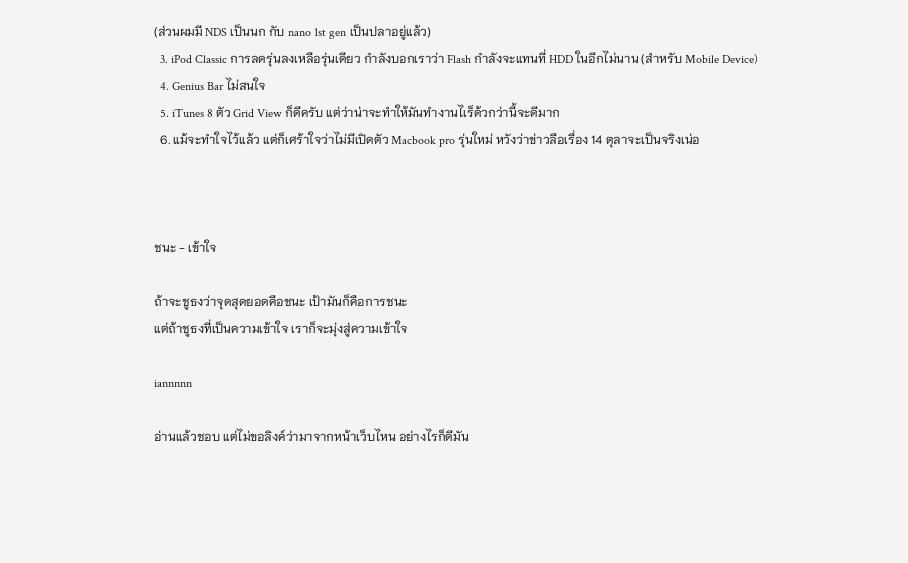(ส่วนผมมี NDS เป็นนก กับ nano 1st gen เป็นปลาอยู่แล้ว)
  3. iPod Classic การลดรุ่นลงเหลือรุ่นเดียว กำลังบอกเราว่า Flash กำลังจะแทนที่ HDD ในอีกไม่นาน (สำหรับ Mobile Device)
  4. Genius Bar ไม่สนใจ
  5. iTunes 8 ตัว Grid View ก็ดีครับ แต่ว่าน่าจะทำให้มันทำงานไเร็ด้วกว่านี้จะดีมาก
  6. แม้จะทำใจไว้แล้ว แต่ก็เศร้าใจว่าไม่มีเปิดตัว Macbook pro รุ่นใหม่ หวังว่าข่าวลือเรื่อง 14 ตุลาจะเป็นจริงเน่อ



ชนะ - เข้าใจ

ถ้าจะชูธงว่าจุดสุดยอดคือชนะ เป้ามันก็คือการชนะ
แต่ถ้าชูธงที่เป็นความเข้าใจ เราก็จะมุ่งสู่ความเข้าใจ

iannnnn

อ่านแล้วชอบ แต่ไม่ขอลิงค์ว่ามาจากหน้าเว็บไหน อย่างไรก็ดีมัน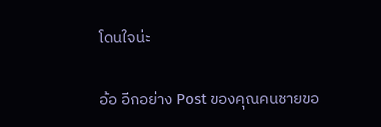โดนใจน่ะ

อ้อ อีกอย่าง Post ของคุณคนชายขอ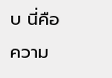บ นี่คือความ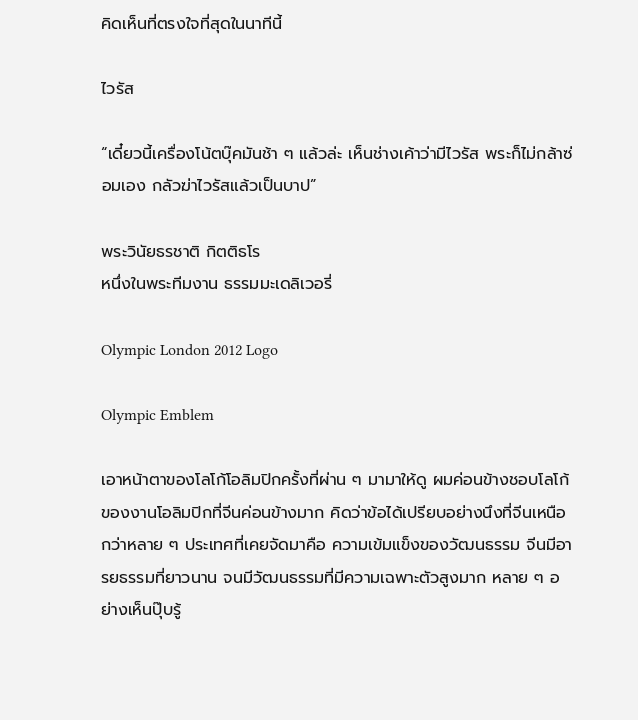คิดเห็นที่ตรงใจที่สุดในนาทีนี้

ไวรัส

“เดี๋ยวนี้เครื่องโน้ตบุ๊คมันช้า ๆ แล้วล่ะ เห็นช่างเค้าว่ามีไวรัส พระก็ไม่กล้าซ่อมเอง กลัวฆ่าไวรัสแล้วเป็นบาป”

พระวินัยธรชาติ กิตติธโร
หนึ่งในพระทีมงาน ธรรมมะเดลิเวอรี่

Olympic London 2012 Logo

Olympic Emblem

เอาหน้าตาของโลโก้โอลิมปิกครั้งที่ผ่าน ๆ มามาให้ดู ผมค่อนข้างชอบโลโก้ของงานโอลิมปิกที่จีนค่อนข้างมาก คิดว่าข้อได้เปรียบอย่างนึงที่จีนเหนือกว่าหลาย ๆ ประเทศที่เคยจัดมาคือ ความเข้มแข็งของวัฒนธรรม จีนมีอารยธรรมที่ยาวนาน จนมีวัฒนธรรมที่มีความเฉพาะตัวสูงมาก หลาย ๆ อย่างเห็นปุ๊บรู้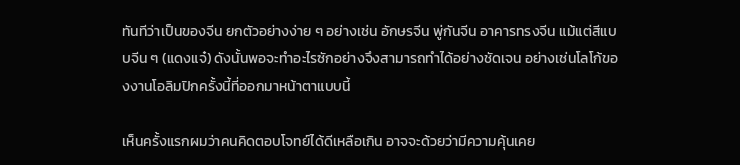ทันทีว่าเป็นของจีน ยกตัวอย่างง่าย ๆ อย่างเช่น อักษรจีน พู่กันจีน อาคารทรงจีน แม้แต่สีแบบจีน ๆ (แดงแจ๋) ดังนั้นพอจะทำอะไรซักอย่างจึงสามารถทำได้อย่างชัดเจน อย่างเช่นโลโก้ของงานโอลิมปิกครั้งนี้ที่ออกมาหน้าตาแบบนี้

เห็นครั้งแรกผมว่าคนคิดตอบโจทย์ได้ดีเหลือเกิน อาจจะด้วยว่ามีความคุ้นเคย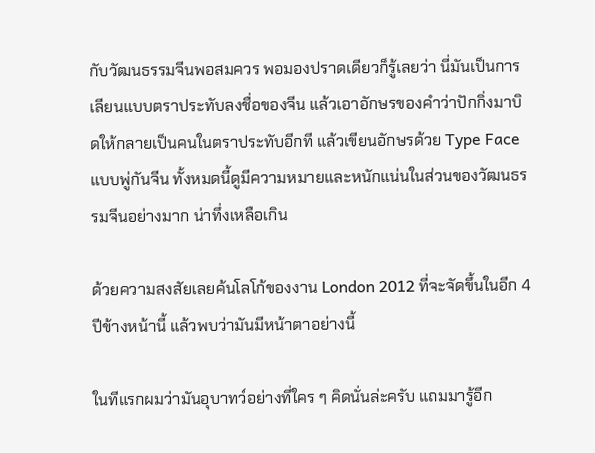กับวัฒนธรรมจีนพอสมควร พอมองปราดเดียวก็รู้เลยว่า นี่มันเป็นการเลียนแบบตราประทับลงชื่อของจีน แล้วเอาอักษรของคำว่าปักกิ่งมาบิดให้กลายเป็นคนในตราประทับอีกที แล้วเขียนอักษรด้วย Type Face แบบพู่กันจีน ทั้งหมดนี้ดูมีความหมายและหนักแน่นในส่วนของวัฒนธรรมจีนอย่างมาก น่าทึ่งเหลือเกิน

ด้วยความสงสัยเลยค้นโลโก้ของงาน London 2012 ที่จะจัดขึ้นในอีก 4 ปีข้างหน้านี้ แล้วพบว่ามันมีหน้าตาอย่างนี้

ในทีแรกผมว่ามันอุบาทว์อย่างที่ใคร ๆ คิดนั่นล่ะครับ แถมมารู้อีก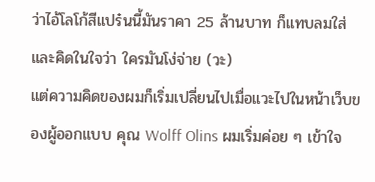ว่าไอ้โลโก้สีแปร๋นนี้มันราคา 25 ล้านบาท ก็แทบลมใส่ และคิดในใจว่า ใครมันโง่จ่าย (วะ)
แต่ความคิดของผมก็เริ่มเปลี่ยนไปเมื่อแวะไปในหน้าเว็บของผู้ออกแบบ คุณ Wolff Olins ผมเริ่มค่อย ๆ เข้าใจ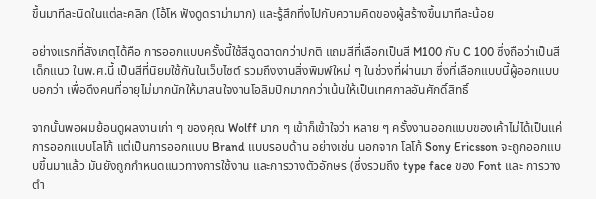ขึ้นมาทีละนิดในแต่ละคลิก (โอ้โห ฟังดูดราม่ามาก) และรู้สึกทึ่งไปกับความคิดของผู้สร้างขึ้นมาทีละน้อย

อย่างแรกที่สังเกตุได้คือ การออกแบบครั้งนี้ใช้สีฉูดฉาดกว่าปกติ แถมสีที่เลือกเป็นสี M100 กับ C 100 ซึ่งถือว่าเป็นสี เด็กแนว ในพ.ศ.นี้ เป็นสีที่นิยมใช้กันในเว็บไซต์ รวมถึงงานสิ่งพิมพ์ใหม่ ๆ ในช่วงที่ผ่านมา ซึ่งที่เลือกแบบนี้ผู้ออกแบบบอกว่า เพื่อดึงคนที่อายุไม่มากนักให้มาสนใจงานโอลิมปิกมากกว่าเน้นให้เป็นเทศกาลอันศักดิ์สิทธิ์

จากนั้นพอผมย้อนดูผลงานเก่า ๆ ของคุณ Wolff มาก ๆ เข้าก็เข้าใจว่า หลาย ๆ ครั้งงานออกแบบของเค้าไม่ได้เป็นแค่การออกแบบโลโก้ แต่เป็นการออกแบบ Brand แบบรอบด้าน อย่างเช่น นอกจาก โลโก้ Sony Ericsson จะถูกออกแบบขึ้นมาแล้ว มันยังถูกกำหนดแนวทางการใช้งาน และการวางตัวอักษร (ซึ่งรวมถึง type face ของ Font และ การวางตำ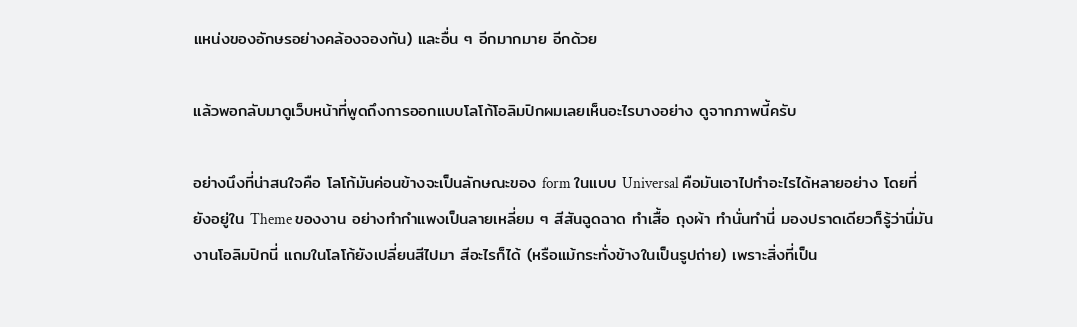แหน่งของอักษรอย่างคล้องจองกัน) และอื่น ๆ อีกมากมาย อีกด้วย

แล้วพอกลับมาดูเว็บหน้าที่พูดถึงการออกแบบโลโก้โอลิมปิกผมเลยเห็นอะไรบางอย่าง ดูจากภาพนี้ครับ

อย่างนึงที่น่าสนใจคือ โลโก้มันค่อนข้างจะเป็นลักษณะของ form ในแบบ Universal คือมันเอาไปทำอะไรได้หลายอย่าง โดยที่ยังอยู่ใน Theme ของงาน อย่างทำกำแพงเป็นลายเหลี่ยม ๆ สีสันฉูดฉาด ทำเสื้อ ถุงผ้า ทำนั่นทำนี่ มองปราดเดียวก็รู้ว่านี่มันงานโอลิมปิกนี่ แถมในโลโก้ยังเปลี่ยนสีไปมา สีอะไรก็ได้ (หรือแม้กระทั่งข้างในเป็นรูปถ่าย) เพราะสิ่งที่เป็น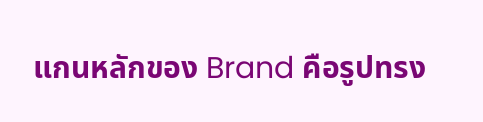แกนหลักของ Brand คือรูปทรง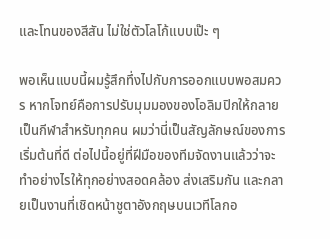และโทนของสีสัน ไม่ใช่ตัวโลโก้แบบเป๊ะ ๆ

พอเห็นแบบนี้ผมรู้สึกทึ่งไปกับการออกแบบพอสมควร หากโจทย์คือการปรับมุมมองของโอลิมปิกให้กลายเป็นกีฬาสำหรับทุกคน ผมว่านี่เป็นสัญลักษณ์ของการเริ่มต้นที่ดี ต่อไปนี้อยู่ที่ฝีมือของทีมจัดงานแล้วว่าจะทำอย่างไรให้ทุกอย่างสอดคล้อง ส่งเสริมกัน และกลายเป็นงานที่เชิดหน้าชูตาอังกฤษบนเวทีโลกอ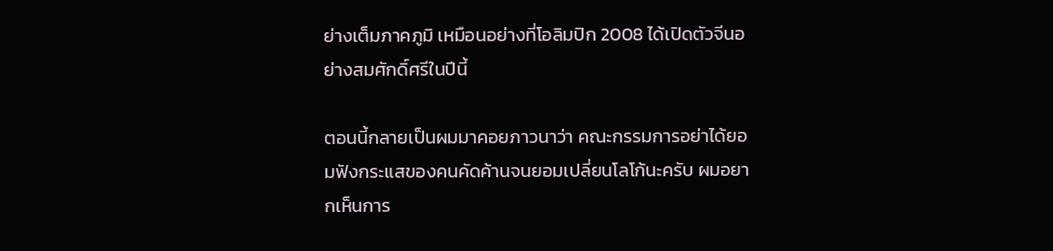ย่างเต็มภาคภูมิ เหมือนอย่างที่โอลิมปิก 2008 ได้เปิดตัวจีนอย่างสมศักดิ์ศรีในปีนี้

ตอนนี้กลายเป็นผมมาคอยภาวนาว่า คณะกรรมการอย่าได้ยอมฟังกระแสของคนคัดค้านจนยอมเปลี่ยนโลโก้นะครับ ผมอยากเห็นการ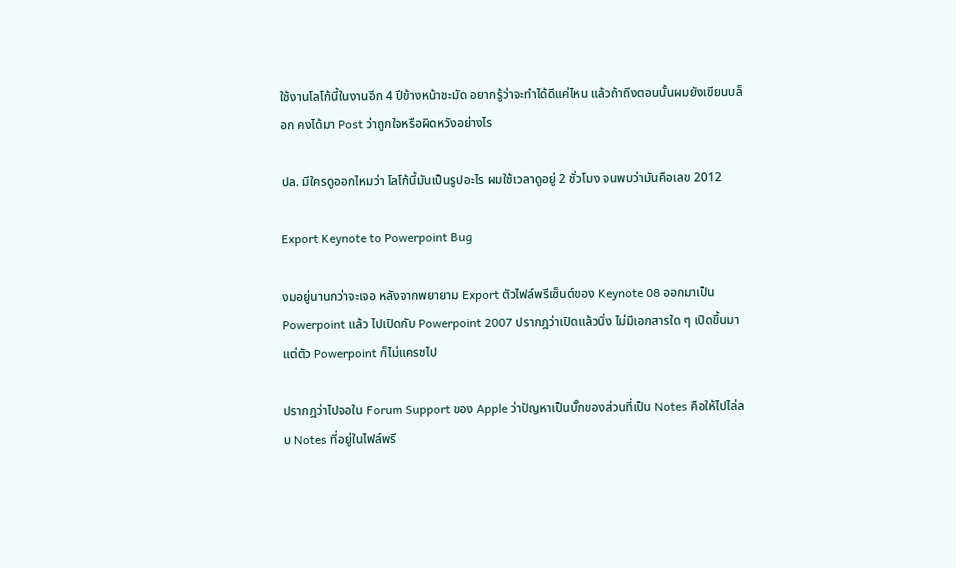ใช้งานโลโก้นี้ในงานอีก 4 ปีข้างหน้าชะมัด อยากรู้ว่าจะทำได้ดีแค่ไหน แล้วถ้าถึงตอนนั้นผมยังเขียนบล็อก คงได้มา Post ว่าถูกใจหรือผิดหวังอย่างไร

ปล. มีใครดูออกไหมว่า โลโก้นี้มันเป็นรูปอะไร ผมใช้เวลาดูอยู่ 2 ชั่วโมง จนพบว่ามันคือเลข 2012

Export Keynote to Powerpoint Bug

งมอยู่นานกว่าจะเจอ หลังจากพยายาม Export ตัวไฟล์พรีเซ็นต์ของ Keynote 08 ออกมาเป็น Powerpoint แล้ว ไปเปิดกับ Powerpoint 2007 ปรากฎว่าเปิดแล้วนิ่ง ไม่มีเอกสารใด ๆ เปิดขึ้นมา แต่ตัว Powerpoint ก็ไม่แครชไป

ปรากฎว่าไปจอใน Forum Support ของ Apple ว่าปัญหาเป็นบั๊กของส่วนที่เป็น Notes คือให้ไปไล่ลบ Notes ที่อยู่ในไฟล์พรี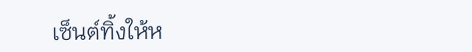เซ็นต์ทิ้งให้ห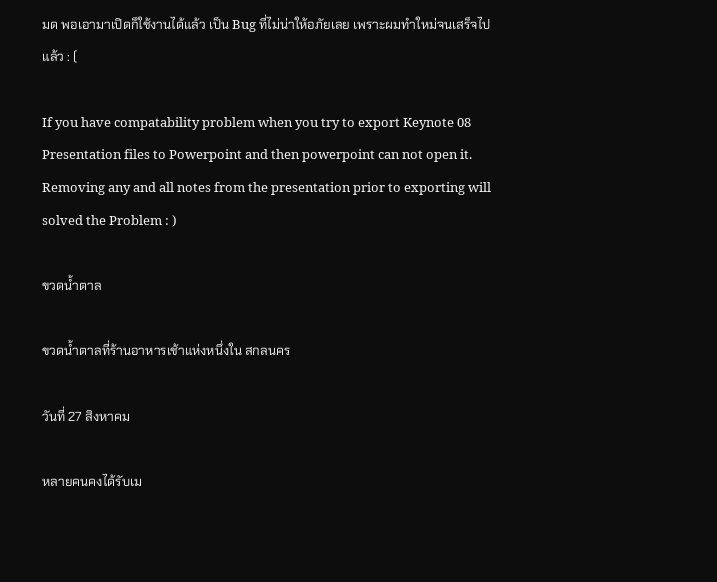มด พอเอามาเปิดก็ใช้งานได้แล้ว เป็น Bug ที่ไม่น่าให้อภัยเลย เพราะผมทำใหม่จนเสร็จไปแล้ว : (

If you have compatability problem when you try to export Keynote 08 Presentation files to Powerpoint and then powerpoint can not open it. Removing any and all notes from the presentation prior to exporting will solved the Problem : )

ขวดน้ำตาล

ขวดน้ำตาลที่ร้านอาหารเช้าแห่งหนึ่งใน สกลนคร

วันที่ 27 สิงหาคม

หลายคนคงได้รับเม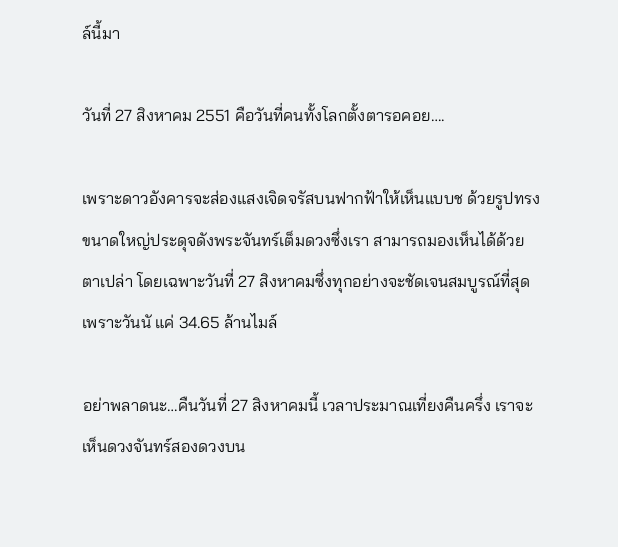ล์นี้มา

วันที่ 27 สิงหาคม 2551 คือวันที่คนทั้งโลกตั้งตารอคอย….

เพราะดาวอังคารจะส่องแสงเจิดจรัสบนฟากฟ้าให้เห็นแบบช ด้วยรูปทรงขนาดใหญ่ประดุจดังพระจันทร์เต็มดวงซึ่งเรา สามารถมองเห็นได้ด้วยตาเปล่า โดยเฉพาะวันที่ 27 สิงหาคมซึ่งทุกอย่างจะชัดเจนสมบูรณ์ที่สุดเพราะวันนั แค่ 34.65 ล้านไมล์

อย่าพลาดนะ…คืนวันที่ 27 สิงหาคมนี้ เวลาประมาณเที่ยงคืนครึ่ง เราจะเห็นดวงจันทร์สองดวงบน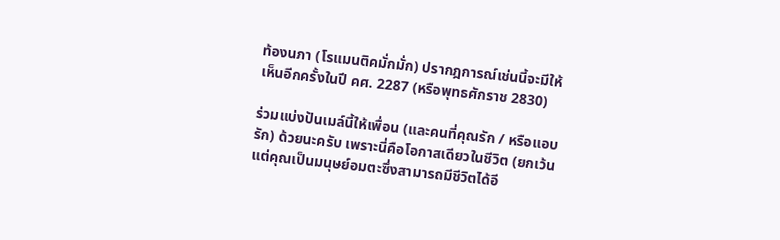ท้องนภา (โรแมนติคมั่กมั่ก) ปรากฎการณ์เช่นนี้จะมีให้เห็นอีกครั้งในปี คศ. 2287 (หรือพุทธศักราช 2830)

ร่วมแบ่งปันเมล์นี้ให้เพื่อน (และคนที่คุณรัก / หรือแอบรัก) ด้วยนะครับ เพราะนี่คือโอกาสเดียวในชีวิต (ยกเว้นแต่คุณเป็นมนุษย์อมตะซึ่งสามารถมีชีวิตได้อี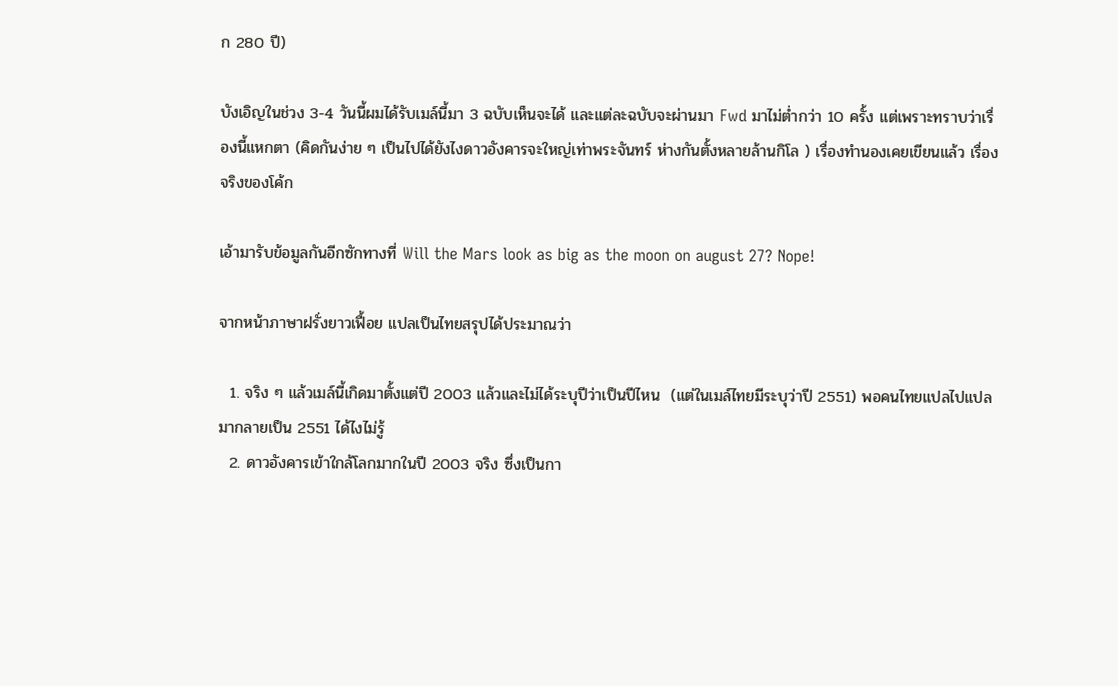ก 280 ปี)

บังเอิญในช่วง 3-4 วันนี้ผมได้รับเมล์นี้มา 3 ฉบับเห็นจะได้ และแต่ละฉบับจะผ่านมา Fwd มาไม่ต่ำกว่า 10 ครั้ง แต่เพราะทราบว่าเรื่องนี้แหกตา (คิดกันง่าย ๆ เป็นไปได้ยังไงดาวอังคารจะใหญ่เท่าพระจันทร์ ห่างกันตั้งหลายล้านกิโล ) เรื่องทำนองเคยเขียนแล้ว เรื่องจริงของโค้ก

เอ้ามารับข้อมูลกันอีกซักทางที่ Will the Mars look as big as the moon on august 27? Nope!

จากหน้าภาษาฝรั่งยาวเฟื้อย แปลเป็นไทยสรุปได้ประมาณว่า

  1. จริง ๆ แล้วเมล์นี้เกิดมาตั้งแต่ปี 2003 แล้วและไม่ได้ระบุปีว่าเป็นปีไหน  (แต่ในเมล์ไทยมีระบุว่าปี 2551) พอคนไทยแปลไปแปลมากลายเป็น 2551 ได้ไงไม่รู้
  2. ดาวอังคารเข้าใกล้โลกมากในปี 2003 จริง ซึ่งเป็นกา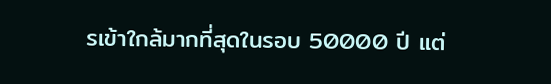รเข้าใกล้มากที่สุดในรอบ 50000 ปี แต่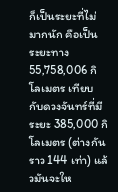ก็เป็นระยะที่ไม่มากนัก คือเป็นระยะทาง 55,758,006 กิโลเมตร เทียบกับดวงจันทร์ที่มีระยะ 385,000 กิโลเมตร (ต่างกันราว 144 เท่า) แล้วมันจะให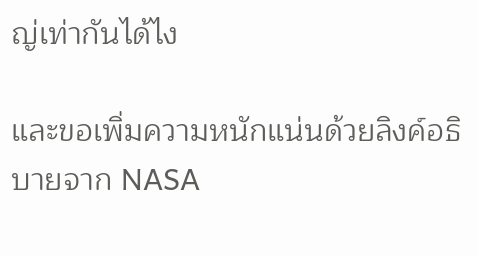ญ่เท่ากันได้ไง

และขอเพิ่มความหนักแน่นด้วยลิงค์อธิบายจาก NASA